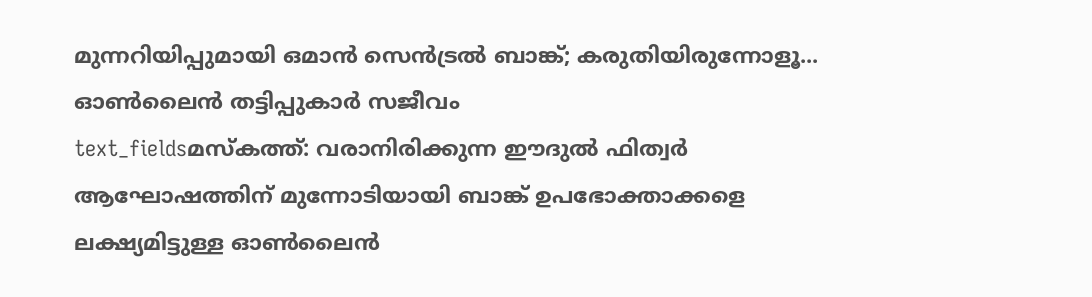മുന്നറിയിപ്പുമായി ഒമാൻ സെൻട്രൽ ബാങ്ക്; കരുതിയിരുന്നോളൂ... ഓൺലൈൻ തട്ടിപ്പുകാർ സജീവം
text_fieldsമസ്കത്ത്: വരാനിരിക്കുന്ന ഈദുൽ ഫിത്വർ ആഘോഷത്തിന് മുന്നോടിയായി ബാങ്ക് ഉപഭോക്താക്കളെ ലക്ഷ്യമിട്ടുള്ള ഓൺലൈൻ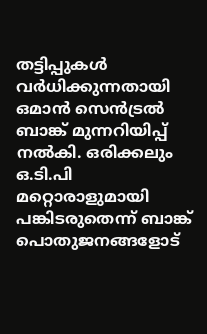തട്ടിപ്പുകൾ വർധിക്കുന്നതായി ഒമാൻ സെൻട്രൽ ബാങ്ക് മുന്നറിയിപ്പ് നൽകി. ഒരിക്കലും ഒ.ടി.പി മറ്റൊരാളുമായി പങ്കിടരുതെന്ന് ബാങ്ക് പൊതുജനങ്ങളോട്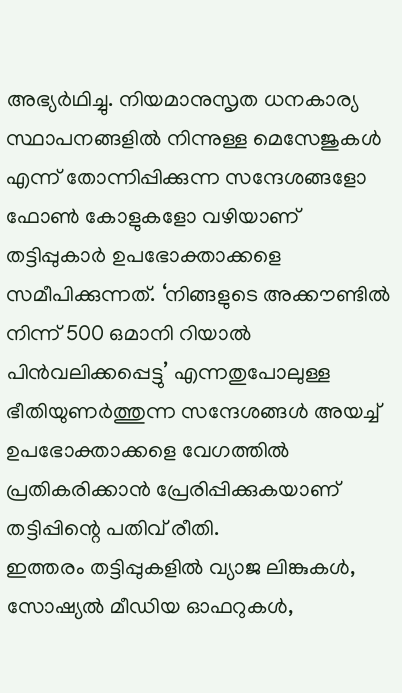അഭ്യർഥിച്ചു. നിയമാനുസൃത ധനകാര്യ സ്ഥാപനങ്ങളിൽ നിന്നുള്ള മെസേജുകൾ എന്ന് തോന്നിപ്പിക്കുന്ന സന്ദേശങ്ങളോ ഫോൺ കോളുകളോ വഴിയാണ് തട്ടിപ്പുകാർ ഉപഭോക്താക്കളെ സമീപിക്കുന്നത്. ‘നിങ്ങളുടെ അക്കൗണ്ടിൽ നിന്ന് 500 ഒമാനി റിയാൽ പിൻവലിക്കപ്പെട്ടു’ എന്നതുപോലുള്ള ഭീതിയുണർത്തുന്ന സന്ദേശങ്ങൾ അയച്ച് ഉപഭോക്താക്കളെ വേഗത്തിൽ പ്രതികരിക്കാൻ പ്രേരിപ്പിക്കുകയാണ് തട്ടിപ്പിന്റെ പതിവ് രീതി.
ഇത്തരം തട്ടിപ്പുകളിൽ വ്യാജ ലിങ്കുകൾ, സോഷ്യൽ മീഡിയ ഓഫറുകൾ,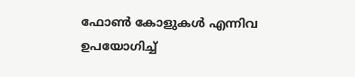ഫോൺ കോളുകൾ എന്നിവ ഉപയോഗിച്ച്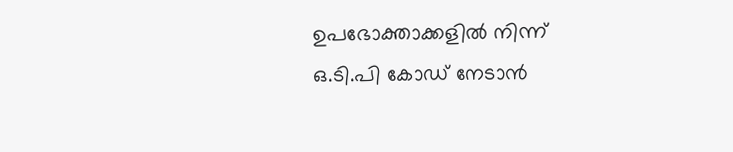ഉപഭോക്താക്കളിൽ നിന്ന് ഒ.ടി.പി കോഡ് നേടാൻ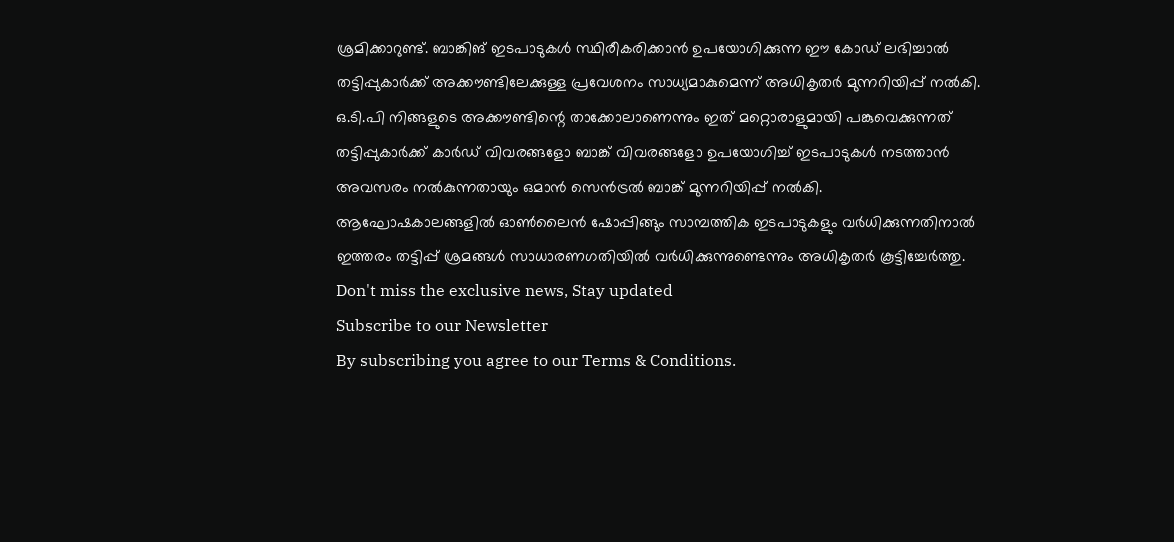ശ്രമിക്കാറുണ്ട്. ബാങ്കിങ് ഇടപാടുകൾ സ്ഥിരീകരിക്കാൻ ഉപയോഗിക്കുന്ന ഈ കോഡ് ലഭിച്ചാൽ തട്ടിപ്പുകാർക്ക് അക്കൗണ്ടിലേക്കുള്ള പ്രവേശനം സാധ്യമാകുമെന്ന് അധികൃതർ മുന്നറിയിപ്പ് നൽകി.
ഒ.ടി.പി നിങ്ങളുടെ അക്കൗണ്ടിന്റെ താക്കോലാണെന്നും ഇത് മറ്റൊരാളുമായി പങ്കുവെക്കുന്നത് തട്ടിപ്പുകാർക്ക് കാർഡ് വിവരങ്ങളോ ബാങ്ക് വിവരങ്ങളോ ഉപയോഗിച്ച് ഇടപാടുകൾ നടത്താൻ അവസരം നൽകുന്നതായും ഒമാൻ സെൻട്രൽ ബാങ്ക് മുന്നറിയിപ്പ് നൽകി.
ആഘോഷകാലങ്ങളിൽ ഓൺലൈൻ ഷോപ്പിങ്ങും സാമ്പത്തിക ഇടപാടുകളും വർധിക്കുന്നതിനാൽ ഇത്തരം തട്ടിപ്പ് ശ്രമങ്ങൾ സാധാരണഗതിയിൽ വർധിക്കുന്നുണ്ടെന്നും അധികൃതർ കൂട്ടിച്ചേർത്തു.
Don't miss the exclusive news, Stay updated
Subscribe to our Newsletter
By subscribing you agree to our Terms & Conditions.